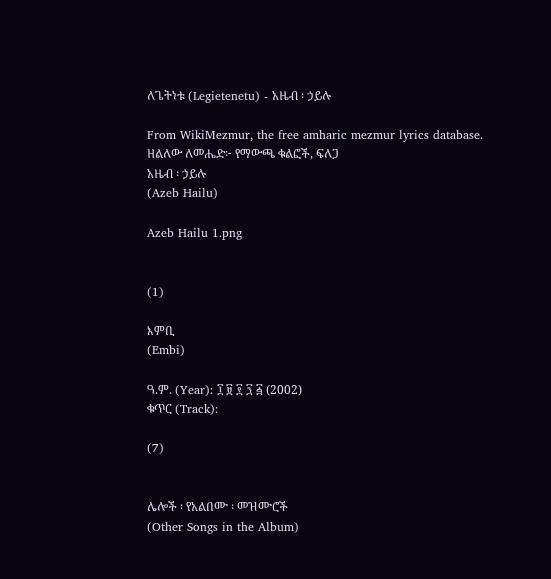ለጌትነቱ (Legietenetu) - አዜብ ፡ ኃይሉ

From WikiMezmur, the free amharic mezmur lyrics database.
ዘልለው ለመሔድ፦ የማውጫ ቁልፎች, ፍለጋ
አዜብ ፡ ኃይሉ
(Azeb Hailu)

Azeb Hailu 1.png


(1)

እምቢ
(Embi)

ዓ.ም. (Year): ፲ ፱ ፻ ፺ ፭ (2002)
ቁጥር (Track):

(7)


ሌሎች ፡ የአልበሙ ፡ መዝሙሮች
(Other Songs in the Album)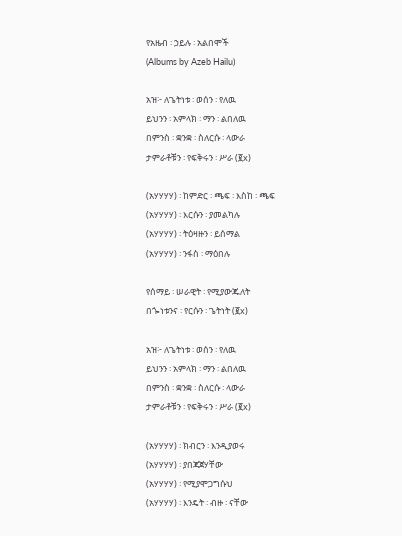የአዜብ ፡ ኃይሉ ፡ አልበሞች
(Albums by Azeb Hailu)

አዝ፦ ለጌትነቱ ፡ ወሰን ፡ የለዉ
ይህንን ፡ አምላክ ፡ ማን ፡ ልበለዉ
በምንስ ፡ ቋንቋ ፡ ስለርሱ ፡ ላውራ
ታምራቶቹን ፡ የፍቅሩን ፡ ሥራ (፪x)

(አሃሃሃሃ) ፡ ከምድር ፡ ጫፍ ፡ እስከ ፡ ጫፍ
(አሃሃሃሃ) ፡ እርሱን ፡ ያመልካሉ
(አሃሃሃሃ) ፡ ትዕዛዙን ፡ ይሰማል
(አሃሃሃሃ) ፡ ንፋስ ፡ ማዕበሉ

የሰማይ ፡ ሠራዊት ፡ የሚያውጁለት
በጐነቱንና ፡ የርሱን ፡ ጌትነት (፪x)

አዝ፦ ለጌትነቱ ፡ ወሰን ፡ የለዉ
ይህንን ፡ አምላክ ፡ ማን ፡ ልበለዉ
በምንስ ፡ ቋንቋ ፡ ስለርሱ ፡ ላውራ
ታምራቶቹን ፡ የፍቅሩን ፡ ሥራ (፪x)

(አሃሃሃሃ) ፡ ክብርን ፡ እንዲያወሩ
(አሃሃሃሃ) ፡ ያበጃጀሃቸው
(አሃሃሃሃ) ፡ የሚያሞጋግሱህ
(አሃሃሃሃ) ፡ እንዴት ፡ ብዙ ፡ ናቸው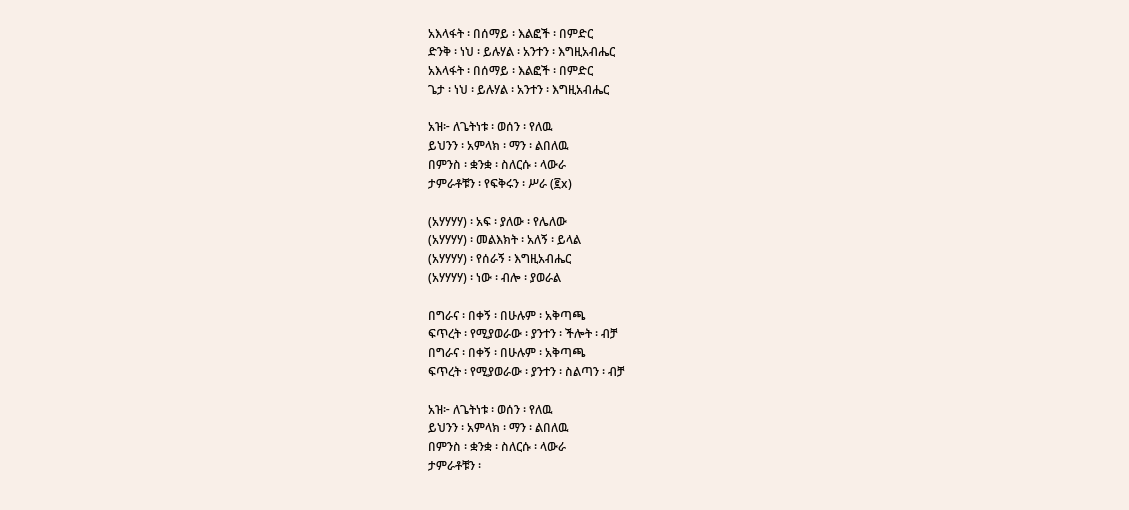አእላፋት ፡ በሰማይ ፡ እልፎች ፡ በምድር
ድንቅ ፡ ነህ ፡ ይሉሃል ፡ አንተን ፡ እግዚአብሔር
አእላፋት ፡ በሰማይ ፡ እልፎች ፡ በምድር
ጌታ ፡ ነህ ፡ ይሉሃል ፡ አንተን ፡ እግዚአብሔር

አዝ፦ ለጌትነቱ ፡ ወሰን ፡ የለዉ
ይህንን ፡ አምላክ ፡ ማን ፡ ልበለዉ
በምንስ ፡ ቋንቋ ፡ ስለርሱ ፡ ላውራ
ታምራቶቹን ፡ የፍቅሩን ፡ ሥራ (፪x)

(አሃሃሃሃ) ፡ አፍ ፡ ያለው ፡ የሌለው
(አሃሃሃሃ) ፡ መልእክት ፡ አለኝ ፡ ይላል
(አሃሃሃሃ) ፡ የሰራኝ ፡ እግዚአብሔር
(አሃሃሃሃ) ፡ ነው ፡ ብሎ ፡ ያወራል

በግራና ፡ በቀኝ ፡ በሁሉም ፡ አቅጣጫ
ፍጥረት ፡ የሚያወራው ፡ ያንተን ፡ ችሎት ፡ ብቻ
በግራና ፡ በቀኝ ፡ በሁሉም ፡ አቅጣጫ
ፍጥረት ፡ የሚያወራው ፡ ያንተን ፡ ስልጣን ፡ ብቻ

አዝ፦ ለጌትነቱ ፡ ወሰን ፡ የለዉ
ይህንን ፡ አምላክ ፡ ማን ፡ ልበለዉ
በምንስ ፡ ቋንቋ ፡ ስለርሱ ፡ ላውራ
ታምራቶቹን ፡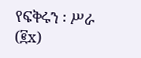የፍቅሩን ፡ ሥራ (፪x)